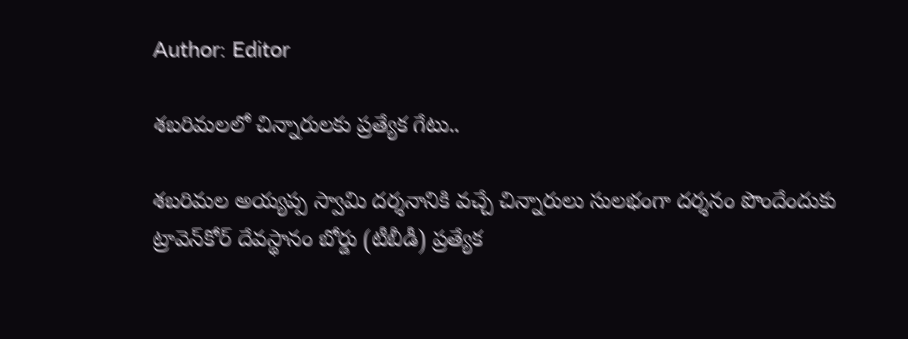Author: Editor

శబరిమలలో చిన్నారులకు ప్రత్యేక గేటు..

శబరిమల అయ్యప్ప స్వామి దర్శనానికి వచ్చే చిన్నారులు సులభంగా దర్శనం పొందేందుకు ట్రావెన్‌కోర్ దేవస్థానం బోర్డు (టీబీడీ) ప్రత్యేక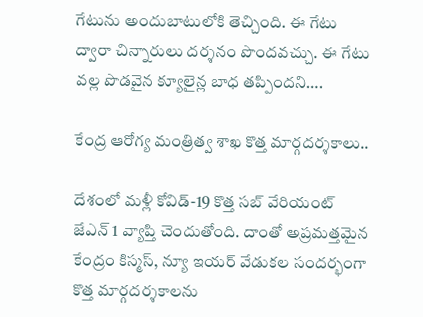గేటును అందుబాటులోకి తెచ్చింది. ఈ గేటు ద్వారా చిన్నారులు దర్శనం పొందవచ్చు. ఈ గేటు వల్ల పొడవైన క్యూలైన్ల బాధ తప్పిందని….

కేంద్ర ఆరోగ్య మంత్రిత్వ శాఖ కొత్త మార్గదర్శకాలు..

దేశంలో మళ్లీ కోవిడ్-19 కొత్త సబ్ వేరియంట్ జేఎన్ 1 వ్యాప్తి చెందుతోంది. దాంతో అప్రమత్తమైన కేంద్రం కిస్మస్, న్యూ ఇయర్ వేడుకల సందర్భంగా కొత్త మార్గదర్శకాలను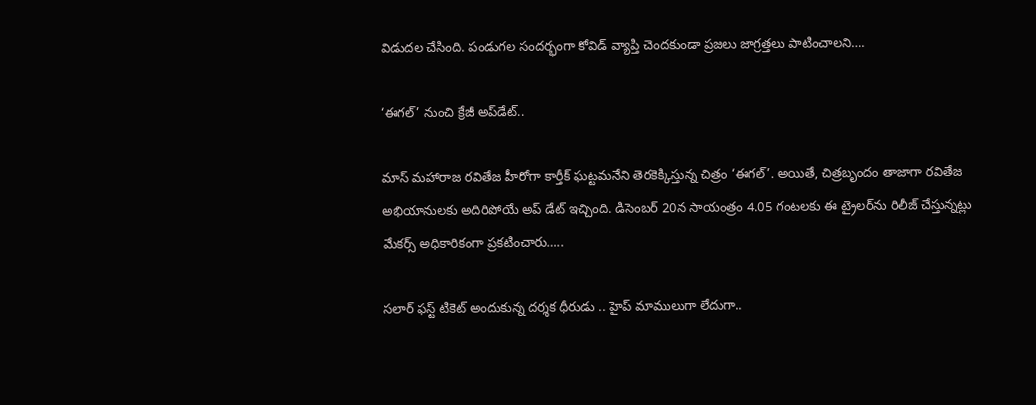విడుదల చేసింది. పండుగల సందర్భంగా కోవిడ్ వ్యాప్తి చెందకుండా ప్రజలు జాగ్రత్తలు పాటించాలని….

‘ఈగల్’ నుంచి క్రేజీ అప్‌డేట్..

మాస్ మహారాజ రవితేజ హీరోగా కార్తీక్ ఘట్టమనేని తెరకెక్కిస్తున్న చిత్రం ‘ఈగల్’. అయితే, చిత్రబృందం తాజాగా రవితేజ అభియానులకు అదిరిపోయే అప్ డేట్ ఇచ్చింది. డిసెంబర్ 20న సాయంత్రం 4.05 గంటలకు ఈ ట్రైలర్‌ను రిలీజ్ చేస్తున్నట్లు మేకర్స్ అధికారికంగా ప్రకటించారు…..

సలార్ ఫస్ట్ టికెట్ అందుకున్న దర్శక ధీరుడు .. హైప్ మాములుగా లేదుగా..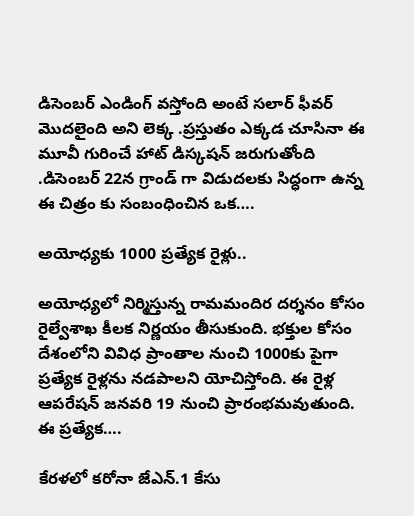డిసెంబర్ ఎండింగ్ వస్తోంది అంటే సలార్ ఫీవర్ మొదలైంది అని లెక్క .ప్రస్తుతం ఎక్కడ చూసినా ఈ మూవీ గురించే హాట్ డిస్కషన్ జరుగుతోంది .డిసెంబర్ 22న గ్రాండ్ గా విడుదలకు సిద్ధంగా ఉన్న ఈ చిత్రం కు సంబంధించిన ఒక….

అయోధ్యకు 1000 ప్రత్యేక రైళ్లు..

అయోధ్యలో నిర్మిస్తున్న రామమందిర దర్శనం కోసం రైల్వేశాఖ కీలక నిర్ణయం తీసుకుంది. భక్తుల కోసం దేశంలోని వివిధ ప్రాంతాల నుంచి 1000కు పైగా ప్రత్యేక రైళ్లను నడపాలని యోచిస్తోంది. ఈ రైళ్ల ఆపరేషన్ జనవరి 19 నుంచి ప్రారంభమవుతుంది. ఈ ప్రత్యేక….

కేరళలో కరోనా జేఎన్‌.1 కేసు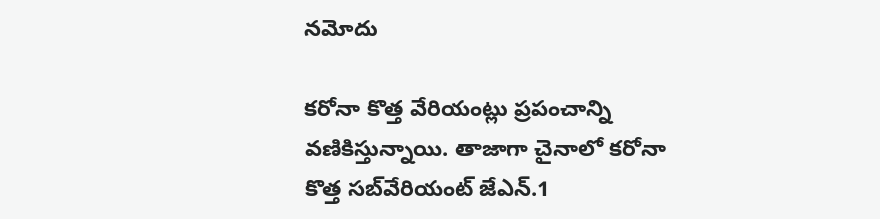నమోదు

కరోనా కొత్త వేరియంట్లు ప్రపంచాన్ని వణికిస్తున్నాయి. తాజాగా చైనాలో కరోనా కొత్త సబ్‌వేరియంట్ జేఎన్‌.1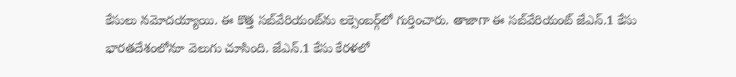కేసులు నమోదయ్యాయి. ఈ కొత్త సబ్‌వేరియంట్‌ను లక్సెంబర్గ్‌లో గుర్తించారు. తాజాగా ఈ సబ్‌వేరియంట్ జేఎన్‌.1 కేసు భారతదేశంలోనూ వెలుగు చూసింది. జేఎన్‌.1 కేసు కేరళలో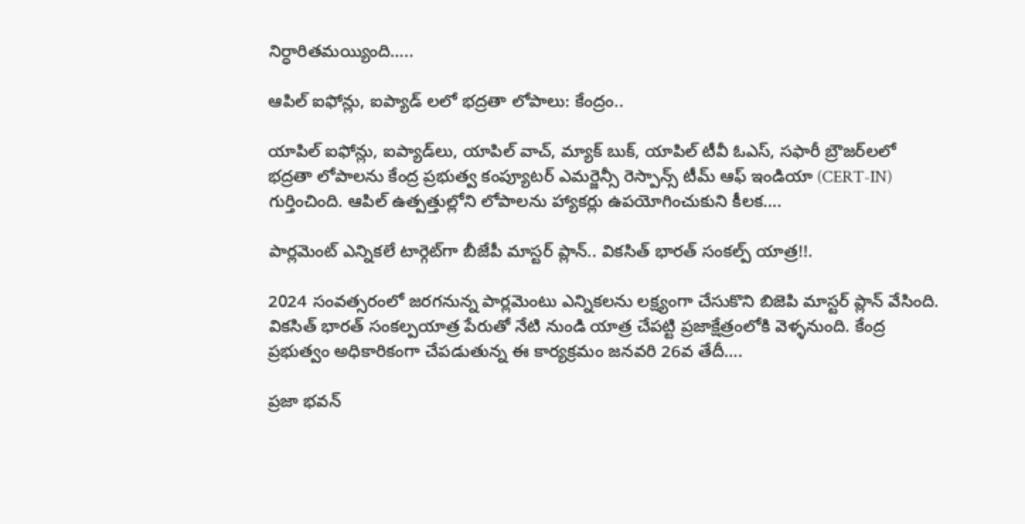నిర్ధారితమయ్యింది…..

ఆపిల్ ఐఫోన్లు, ఐప్యాడ్ లలో భద్రతా లోపాలు: కేంద్రం..

యాపిల్ ఐఫోన్లు, ఐప్యాడ్‌లు, యాపిల్ వాచ్, మ్యాక్ బుక్, యాపిల్ టీవీ ఓఎస్, సఫారీ బ్రౌజర్‌లలో భద్రతా లోపాలను కేంద్ర ప్రభుత్వ కంప్యూటర్ ఎమర్జెన్సీ రెస్పాన్స్ టీమ్ ఆఫ్ ఇండియా (CERT-IN) గుర్తించింది. ఆపిల్ ఉత్పత్తుల్లోని లోపాలను హ్యాకర్లు ఉపయోగించుకుని కీలక….

పార్లమెంట్ ఎన్నికలే టార్గెట్‌గా బీజేపీ మాస్టర్ ప్లాన్.. వికసిత్ భారత్ సంకల్ప్ యాత్ర!!.

2024 సంవత్సరంలో జరగనున్న పార్లమెంటు ఎన్నికలను లక్ష్యంగా చేసుకొని బిజెపి మాస్టర్ ప్లాన్ వేసింది. వికసిత్ భారత్ సంకల్పయాత్ర పేరుతో నేటి నుండి యాత్ర చేపట్టి ప్రజాక్షేత్రంలోకి వెళ్ళనుంది. కేంద్ర ప్రభుత్వం అధికారికంగా చేపడుతున్న ఈ కార్యక్రమం జనవరి 26వ తేదీ….

ప్రజా భవన్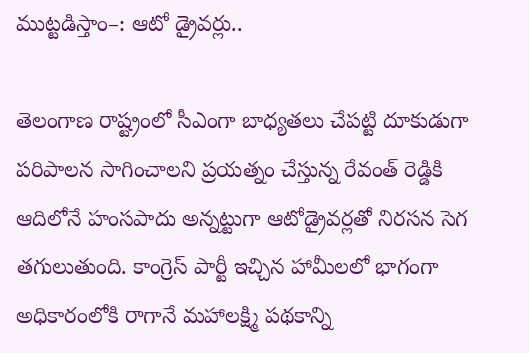ముట్టడిస్తాం–: ఆటో డ్రైవర్లు..

తెలంగాణ రాష్ట్రంలో సీఎంగా బాధ్యతలు చేపట్టి దూకుడుగా పరిపాలన సాగించాలని ప్రయత్నం చేస్తున్న రేవంత్ రెడ్డికి ఆదిలోనే హంసపాదు అన్నట్టుగా ఆటోడ్రైవర్లతో నిరసన సెగ తగులుతుంది. కాంగ్రెస్ పార్టీ ఇచ్చిన హామీలలో భాగంగా అధికారంలోకి రాగానే మహాలక్ష్మి పథకాన్ని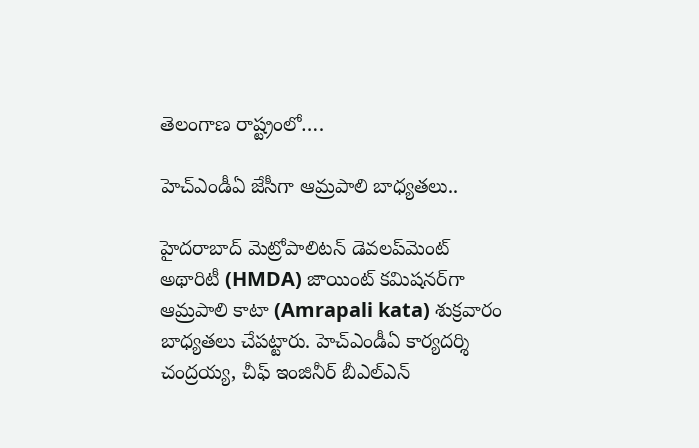తెలంగాణ రాష్ట్రంలో….

హెచ్ఎండీఏ జేసీగా ఆమ్రపాలి బాధ్యతలు..

హైదరాబాద్ మెట్రోపాలిటన్ డెవలప్‌మెంట్ అథారిటీ (HMDA) జాయింట్ కమిషనర్‌గా ఆమ్రపాలి కాటా (Amrapali kata) శుక్రవారం బాధ్యతలు చేపట్టారు. హెచ్ఎండీఏ కార్యదర్శి చంద్రయ్య, చీఫ్ ఇంజినీర్ బీఎల్ఎన్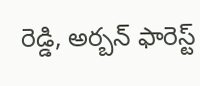రెడ్డి, అర్బన్ ఫారెస్ట్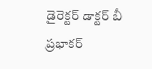డైరెక్టర్ డాక్టర్ బీ ప్రభాకర్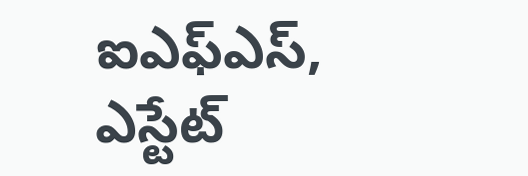ఐఎఫ్ఎస్, ఎస్టేట్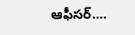ఆఫీసర్….